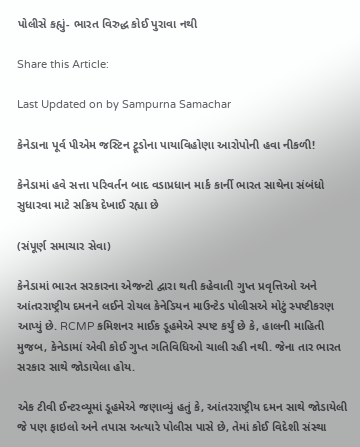પોલીસે કહ્યું- ભારત વિરુદ્ધ કોઈ પુરાવા નથી

Share this Article:

Last Updated on by Sampurna Samachar

કેનેડાના પૂર્વ પીએમ જસ્ટિન ટ્રૂડોના પાયાવિહોણા આરોપોની હવા નીકળી!

કેનેડામાં હવે સત્તા પરિવર્તન બાદ વડાપ્રધાન માર્ક કાર્ની ભારત સાથેના સંબંધો સુધારવા માટે સક્રિય દેખાઈ રહ્યા છે

(સંપૂર્ણ સમાચાર સેવા)

કેનેડામાં ભારત સરકારના એજન્ટો દ્વારા થતી કહેવાતી ગુપ્ત પ્રવૃત્તિઓ અને આંતરરાષ્ટ્રીય દમનને લઈને રોયલ કેનેડિયન માઉન્ટેડ પોલીસએ મોટું સ્પષ્ટીકરણ આપ્યું છે. RCMP કમિશનર માઈક ડૂહમેએ સ્પષ્ટ કર્યું છે કે, હાલની માહિતી મુજબ, કેનેડામાં એવી કોઈ ગુપ્ત ગતિવિધિઓ ચાલી રહી નથી. જેના તાર ભારત સરકાર સાથે જોડાયેલા હોય.

એક ટીવી ઈન્ટરવ્યૂમાં ડૂહમેએ જણાવ્યું હતું કે, આંતરરાષ્ટ્રીય દમન સાથે જોડાયેલી જે પણ ફાઇલો અને તપાસ અત્યારે પોલીસ પાસે છે, તેમાં કોઈ વિદેશી સંસ્થા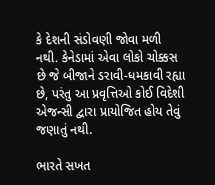કે દેશની સંડોવણી જોવા મળી નથી. કેનેડામાં એવા લોકો ચોક્કસ છે જે બીજાને ડરાવી-ધમકાવી રહ્યા છે, પરંતુ આ પ્રવૃત્તિઓ કોઈ વિદેશી એજન્સી દ્વારા પ્રાયોજિત હોય તેવું જણાતું નથી.

ભારતે સખત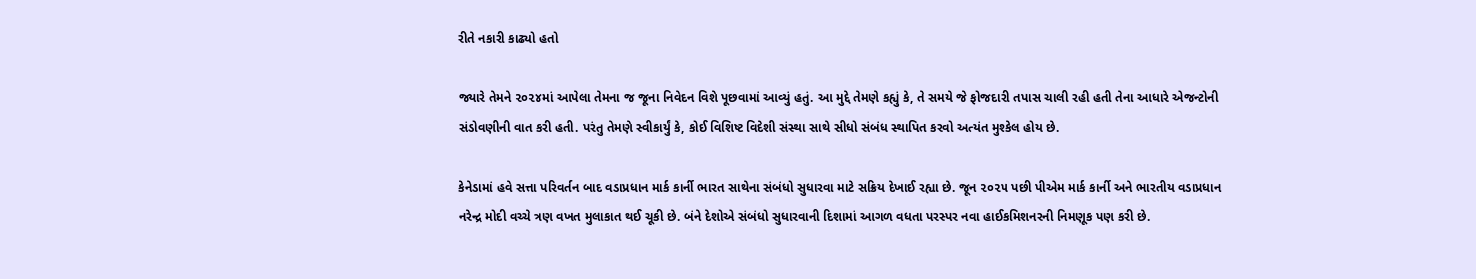રીતે નકારી કાઢ્યો હતો

જ્યારે તેમને ૨૦૨૪માં આપેલા તેમના જ જૂના નિવેદન વિશે પૂછવામાં આવ્યું હતું. આ મુદ્દે તેમણે કહ્યું કે, તે સમયે જે ફોજદારી તપાસ ચાલી રહી હતી તેના આધારે એજન્ટોની સંડોવણીની વાત કરી હતી. પરંતુ તેમણે સ્વીકાર્યું કે, કોઈ વિશિષ્ટ વિદેશી સંસ્થા સાથે સીધો સંબંધ સ્થાપિત કરવો અત્યંત મુશ્કેલ હોય છે.

કેનેડામાં હવે સત્તા પરિવર્તન બાદ વડાપ્રધાન માર્ક કાર્ની ભારત સાથેના સંબંધો સુધારવા માટે સક્રિય દેખાઈ રહ્યા છે. જૂન ૨૦૨૫ પછી પીએમ માર્ક કાર્ની અને ભારતીય વડાપ્રધાન નરેન્દ્ર મોદી વચ્ચે ત્રણ વખત મુલાકાત થઈ ચૂકી છે. બંને દેશોએ સંબંધો સુધારવાની દિશામાં આગળ વધતા પરસ્પર નવા હાઈકમિશનરની નિમણૂક પણ કરી છે.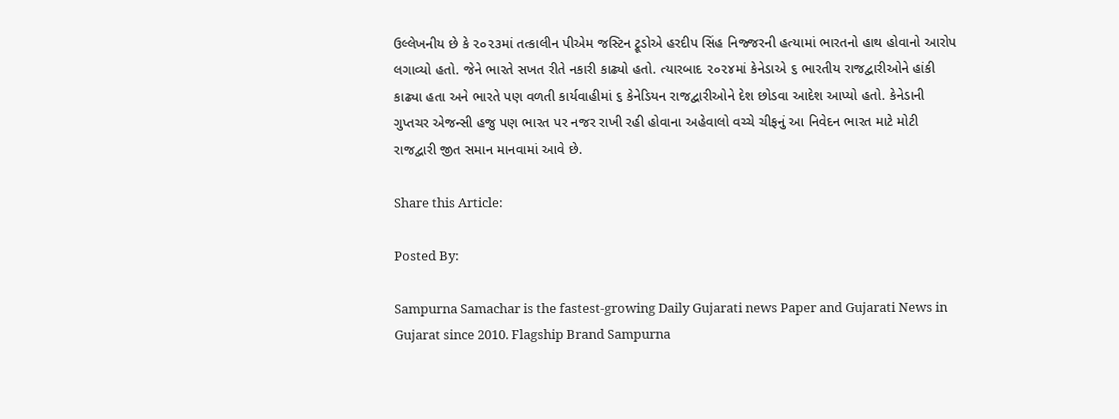ઉલ્લેખનીય છે કે ૨૦૨૩માં તત્કાલીન પીએમ જસ્ટિન ટ્રૂડોએ હરદીપ સિંહ નિજ્જરની હત્યામાં ભારતનો હાથ હોવાનો આરોપ લગાવ્યો હતો. જેને ભારતે સખત રીતે નકારી કાઢ્યો હતો. ત્યારબાદ ૨૦૨૪માં કેનેડાએ ૬ ભારતીય રાજદ્વારીઓને હાંકી કાઢ્યા હતા અને ભારતે પણ વળતી કાર્યવાહીમાં ૬ કેનેડિયન રાજદ્વારીઓને દેશ છોડવા આદેશ આપ્યો હતો. કેનેડાની ગુપ્તચર એજન્સી હજુ પણ ભારત પર નજર રાખી રહી હોવાના અહેવાલો વચ્ચે ચીફનું આ નિવેદન ભારત માટે મોટી રાજદ્વારી જીત સમાન માનવામાં આવે છે.

Share this Article:

Posted By:

Sampurna Samachar is the fastest-growing Daily Gujarati news Paper and Gujarati News in Gujarat since 2010. Flagship Brand Sampurna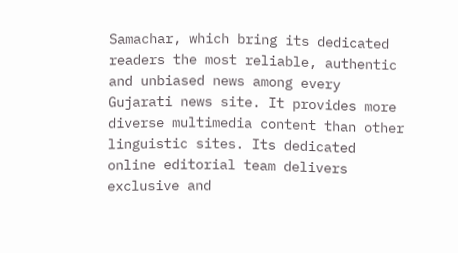Samachar, which bring its dedicated readers the most reliable, authentic and unbiased news among every Gujarati news site. It provides more diverse multimedia content than other linguistic sites. Its dedicated online editorial team delivers exclusive and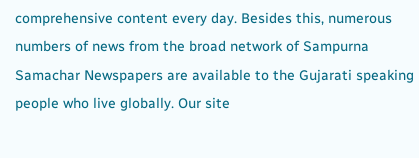comprehensive content every day. Besides this, numerous numbers of news from the broad network of Sampurna Samachar Newspapers are available to the Gujarati speaking people who live globally. Our site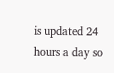is updated 24 hours a day so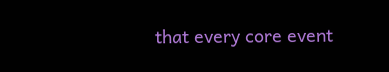that every core event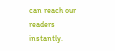can reach our readers instantly.